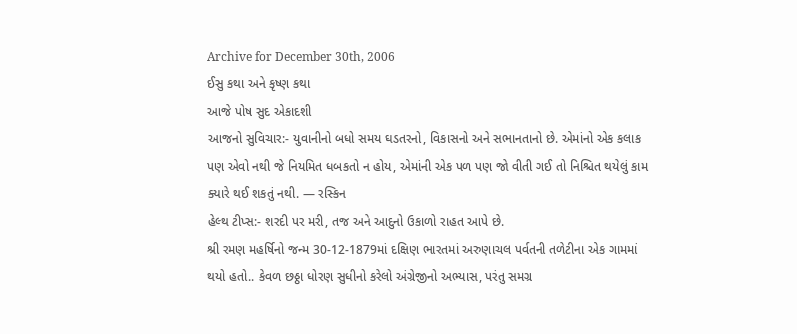Archive for December 30th, 2006
ઈસુ કથા અને કૃષ્ણ કથા
આજે પોષ સુદ એકાદશી
આજનો સુવિચાર:- યુવાનીનો બધો સમય ઘડતરનો, વિકાસનો અને સભાનતાનો છે. એમાંનો એક કલાક પણ એવો નથી જે નિયમિત ધબકતો ન હોય, એમાંની એક પળ પણ જો વીતી ગઈ તો નિશ્ચિત થયેલું કામ ક્યારે થઈ શકતું નથી. — રસ્કિન
હેલ્થ ટીપ્સ:- શરદી પર મરી, તજ અને આદુનો ઉકાળો રાહત આપે છે.
શ્રી રમણ મહર્ષિનો જન્મ 30-12-1879માં દક્ષિણ ભારતમાં અરુણાચલ પર્વતની તળેટીના એક ગામમાં થયો હતો.. કેવળ છઠ્ઠા ધોરણ સુધીનો કરેલો અંગ્રેજીનો અભ્યાસ, પરંતુ સમગ્ર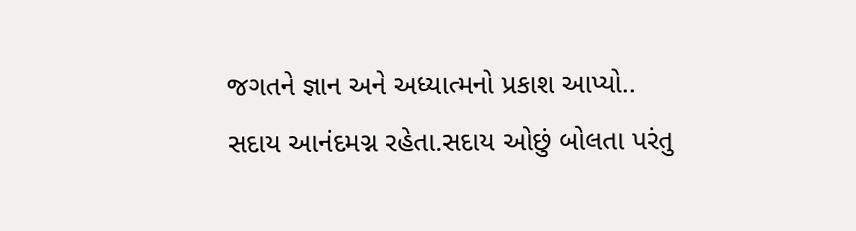જગતને જ્ઞાન અને અધ્યાત્મનો પ્રકાશ આપ્યો.. સદાય આનંદમગ્ન રહેતા.સદાય ઓછું બોલતા પરંતુ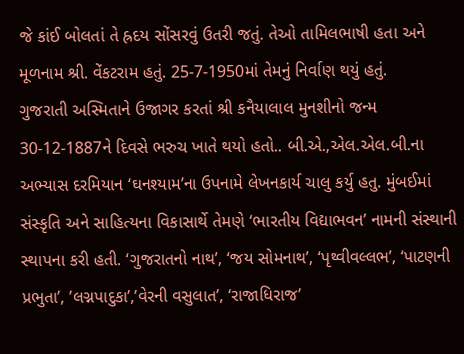જે કાંઈ બોલતાં તે હ્રદય સોંસરવું ઉતરી જતું. તેઓ તામિલભાષી હતા અને મૂળનામ શ્રી. વેંકટરામ હતું. 25-7-1950માં તેમનું નિર્વાણ થયું હતું.
ગુજરાતી અસ્મિતાને ઉજાગર કરતાં શ્રી કનૈયાલાલ મુનશીનો જન્મ 30-12-1887ને દિવસે ભરુચ ખાતે થયો હતો.. બી.એ.,એલ.એલ.બી.ના અભ્યાસ દરમિયાન ‘ઘનશ્યામ’ના ઉપનામે લેખનકાર્ય ચાલુ કર્યુ હતુ. મુંબઈમાં સંસ્કૃતિ અને સાહિત્યના વિકાસાર્થે તેમણે ‘ભારતીય વિદ્યાભવન’ નામની સંસ્થાની સ્થાપના કરી હતી. ‘ગુજરાતનો નાથ’, ‘જય સોમનાથ’, ‘પૃથ્વીવલ્લભ’, ‘પાટણની પ્રભુતા’, ’લગ્નપાદુકા’,’વેરની વસુલાત’, ‘રાજાધિરાજ’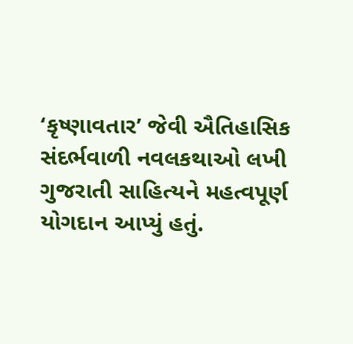‘કૃષ્ણાવતાર’ જેવી ઐતિહાસિક સંદર્ભવાળી નવલકથાઓ લખી ગુજરાતી સાહિત્યને મહત્વપૂર્ણ યોગદાન આપ્યું હતું.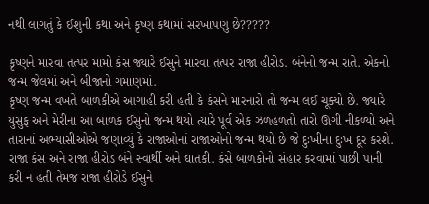નથી લાગતું કે ઈશુની કથા અને કૃષ્ણ કથામાં સરખાપણુ છે?????

કૃષ્ણને મારવા તત્પર મામો કંસ જ્યારે ઈસુને મારવા તત્પર રાજા હીરોડ. બંનેનો જન્મ રાતે. એકનો જન્મ જેલમાં અને બીજાનો ગમાણમાં.
કૃષ્ણ જન્મ વખતે બાળકીએ આગાહી કરી હતી કે કંસને મારનારો તો જન્મ લઈ ચૂક્યો છે. જ્યારે યુસુફ અને મેરીના આ બાળક ઈસુનો જન્મ થયો ત્યારે પૂર્વ એક ઝળહળતો તારો ઊગી નીકળ્યો અને તારાનાં અભ્યાસીઓએ જણાવ્યું કે રાજાઓનાં રાજાઓનો જન્મ થયો છે જે દુઃખીના દુઃખ દૂર કરશે.
રાજા કંસ અને રાજા હીરોડ બંને સ્વાર્થી અને ઘાતકી. કંસે બાળકોનો સંહાર કરવામાં પાછી પાની કરી ન હતી તેમજ રાજા હીરોડે ઈસુને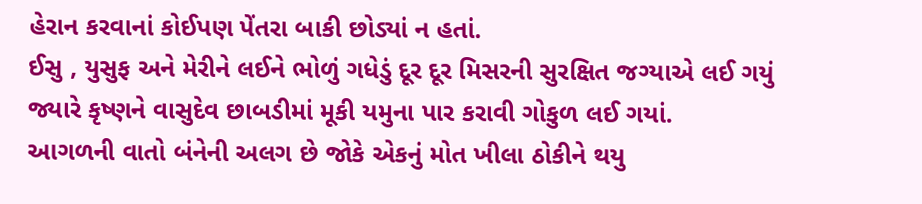હેરાન કરવાનાં કોઈપણ પેંતરા બાકી છોડ્યાં ન હતાં.
ઈસુ , યુસુફ અને મેરીને લઈને ભોળું ગધેડું દૂર દૂર મિસરની સુરક્ષિત જગ્યાએ લઈ ગયું જ્યારે કૃષ્ણને વાસુદેવ છાબડીમાં મૂકી યમુના પાર કરાવી ગોકુળ લઈ ગયાં.
આગળની વાતો બંનેની અલગ છે જોકે એકનું મોત ખીલા ઠોકીને થયુ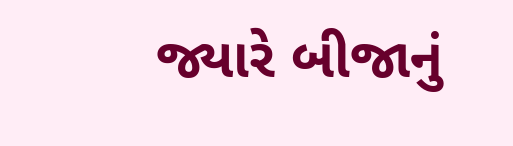જ્યારે બીજાનું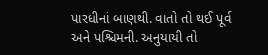પારધીનાં બાણથી. વાતો તો થઈ પૂર્વ અને પશ્ચિમની. અનુયાયી તો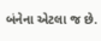બંનેના એટલા જ છે.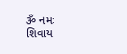ૐ નમઃ શિવાય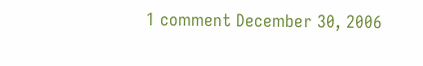1 comment December 30, 2006